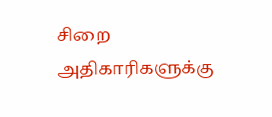சிறை அதிகாரிகளுக்கு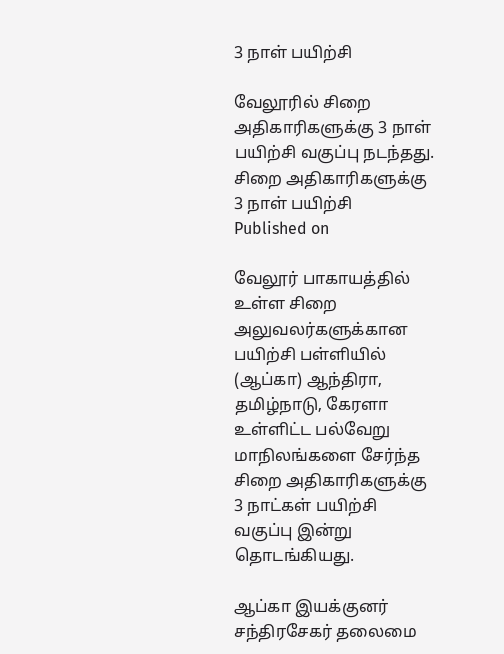3 நாள் பயிற்சி

வேலூரில் சிறை அதிகாரிகளுக்கு 3 நாள் பயிற்சி வகுப்பு நடந்தது.
சிறை அதிகாரிகளுக்கு 3 நாள் பயிற்சி
Published on

வேலூர் பாகாயத்தில் உள்ள சிறை அலுவலர்களுக்கான பயிற்சி பள்ளியில் (ஆப்கா) ஆந்திரா, தமிழ்நாடு, கேரளா உள்ளிட்ட பல்வேறு மாநிலங்களை சேர்ந்த சிறை அதிகாரிகளுக்கு 3 நாட்கள் பயிற்சி வகுப்பு இன்று தொடங்கியது.

ஆப்கா இயக்குனர் சந்திரசேகர் தலைமை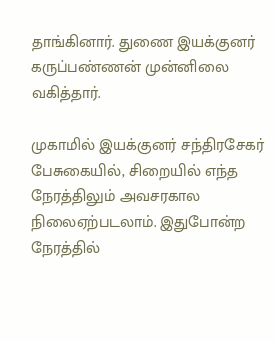தாங்கினார். துணை இயக்குனர் கருப்பண்ணன் முன்னிலை வகித்தார்.

முகாமில் இயக்குனர் சந்திரசேகர் பேசுகையில், சிறையில் எந்த நேரத்திலும் அவசரகால நிலைஏற்படலாம். இதுபோன்ற நேரத்தில்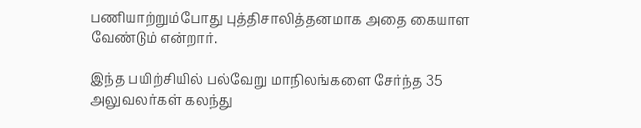பணியாற்றும்போது புத்திசாலித்தனமாக அதை கையாள வேண்டும் என்றார்.

இந்த பயிற்சியில் பல்வேறு மாநிலங்களை சேர்ந்த 35 அலுவலர்கள் கலந்து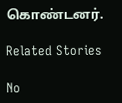கொண்டனர்.

Related Stories

No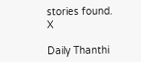stories found.
X

Daily Thanthi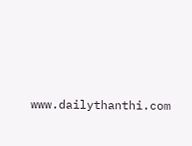www.dailythanthi.com